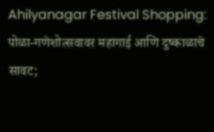Ahilyanagar Festival Shopping: पोळा-गणेशोत्सवावर महागाई आणि दुष्काळाचे सावट;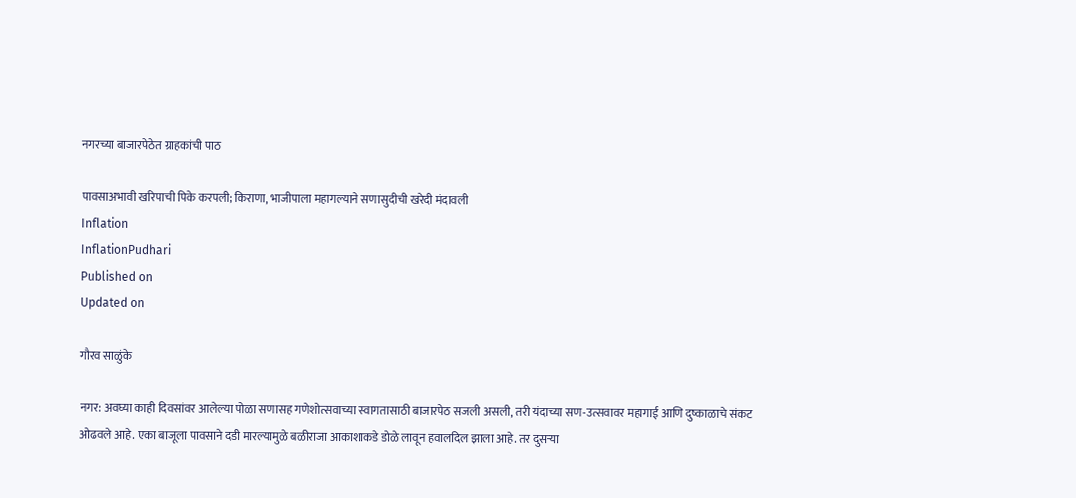नगरच्या बाजारपेठेत ग्राहकांची पाठ

पावसाअभावी खरिपाची पिके करपली; किराणा, भाजीपाला महागल्याने सणासुदीची खरेदी मंदावली
Inflation
InflationPudhari
Published on
Updated on

गौरव साळुंके

नगर: अवघ्या काही दिवसांवर आलेल्या पोळा सणासह गणेशोत्सवाच्या स्वागतासाठी बाजारपेठ सजली असली, तरी यंदाच्या सण-उत्सवावर महागाई आणि दुष्काळाचे संकट ओढवले आहे. एका बाजूला पावसाने दडी मारल्यामुळे बळीराजा आकाशाकडे डोळे लावून हवालदिल झाला आहे. तर दुसऱ्या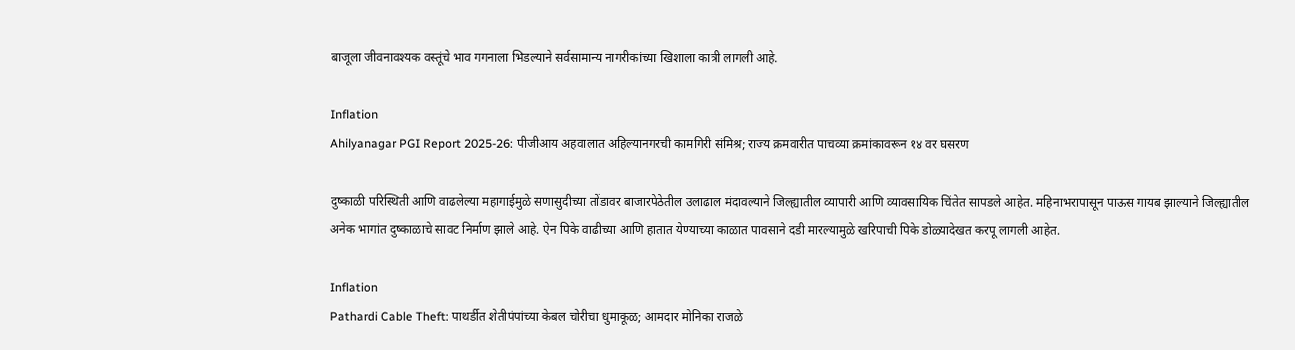बाजूला जीवनावश्यक वस्तूंचे भाव गगनाला भिडल्याने सर्वसामान्य नागरीकांच्या खिशाला कात्री लागली आहे.

Inflation
Ahilyanagar PGI Report 2025-26: पीजीआय अहवालात अहिल्यानगरची कामगिरी संमिश्र; राज्य क्रमवारीत पाचव्या क्रमांकावरून १४ वर घसरण

दुष्काळी परिस्थिती आणि वाढलेल्या महागाईमुळे सणासुदीच्या तोंडावर बाजारपेठेतील उलाढाल मंदावल्याने जिल्ह्यातील व्यापारी आणि व्यावसायिक चिंतेत सापडले आहेत. महिनाभरापासून पाऊस गायब झाल्याने जिल्ह्यातील अनेक भागांत दुष्काळाचे सावट निर्माण झाले आहे. ऐन पिके वाढीच्या आणि हातात येण्याच्या काळात पावसाने दडी मारल्यामुळे खरिपाची पिके डोळ्यादेखत करपू लागली आहेत.

Inflation
Pathardi Cable Theft: पाथर्डीत शेतीपंपांच्या केबल चोरीचा धुमाकूळ; आमदार मोनिका राजळे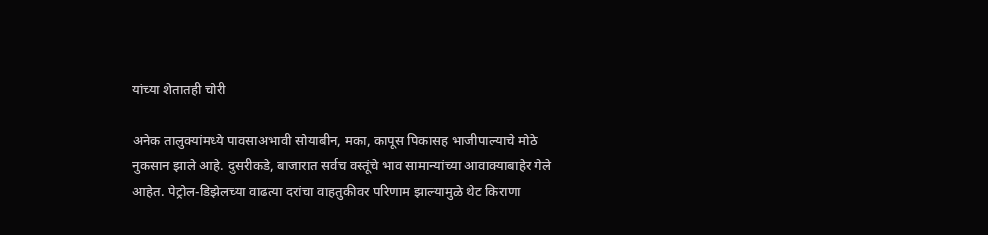यांच्या शेतातही चोरी

अनेक तालुक्यांमध्ये पावसाअभावी सोयाबीन, मका, कापूस पिकासह भाजीपाल्याचे मोठे नुकसान झाले आहे. दुसरीकडे, बाजारात सर्वच वस्तूंचे भाव सामान्यांच्या आवाक्याबाहेर गेले आहेत. पेट्रोल-डिझेलच्या वाढत्या दरांचा वाहतुकीवर परिणाम झाल्यामुळे थेट किराणा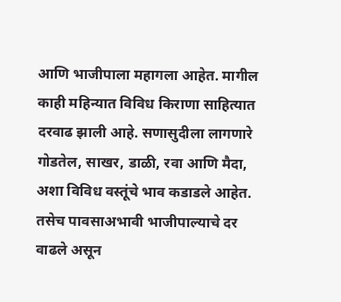आणि भाजीपाला महागला आहेत. मागील काही महिन्यात विविध किराणा साहित्यात दरवाढ झाली आहे. सणासुदीला लागणारे गोडतेल, साखर, डाळी, रवा आणि मैदा, अशा विविध वस्तूंचे भाव कडाडले आहेत. तसेच पावसाअभावी भाजीपाल्याचे दर वाढले असून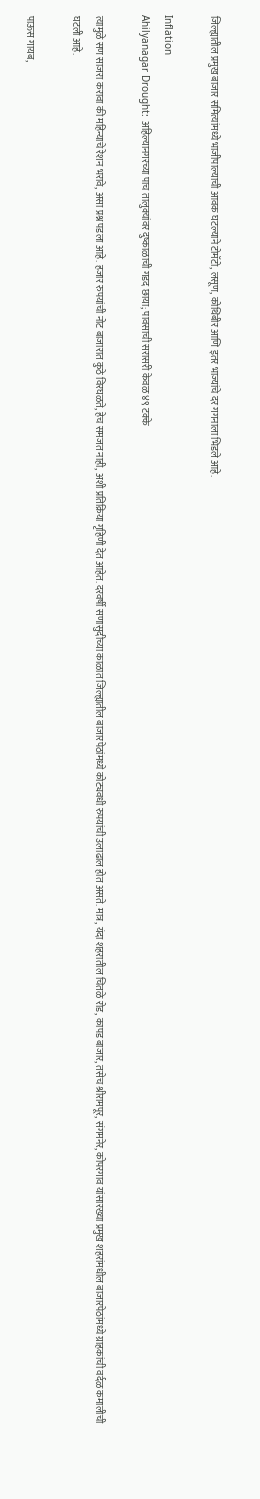जिल्ह्यातील प्रमुख बाजार समित्यांमध्ये भाजीपाल्याची आवक घटल्याने टोमॅटो, लसूण, कोथिंबीर आणि इतर भाज्यांचे दर गगनाला भिडले आहे.

Inflation
Ahilyanagar Drought: अहिल्यानगरच्या पाच तालुक्यांवर दुष्काळाची गडद छाया; पावसाची सरासरी केवळ ४९ टक्के

त्यामुळे सण साजरा करावा की महिन्याचे रेशन भरावे, असा प्रश्न पडला आहे. हजार रुपयांची नोट बाजारात कुठे विरघळते, हेच समजत नाही, अशी प्रतिक्रिया गृहिणी देत आहेत. दरवर्षी सणासुदीच्या काळात जिल्ह्यातील बाजारपेठांमध्ये कोट्यवधी रुपयांची उलाढाल होत असते. मात्र, यंदा शहरातील चितळे रोड, कापड बाजार, तसेच श्रीरामपूर, संगमनेर, कोपरगाव यांसारख्या प्रमुख शहरांमधील बाजारपेठांमध्ये ग्राहकांची वर्दळ कमालीची घटली आहे.

पाऊस गायब,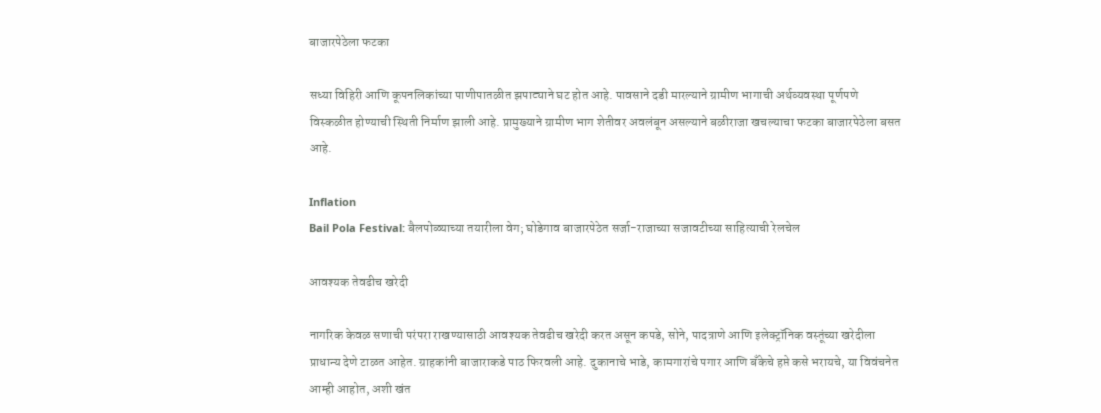बाजारपेठेला फटका

सध्या विहिरी आणि कूपनलिकांच्या पाणीपातळीत झपाट्याने घट होत आहे. पावसाने दडी मारल्याने ग्रामीण भागाची अर्थव्यवस्था पूर्णपणे विस्कळीत होण्याची स्थिती निर्माण झाली आहे. प्रामुख्याने ग्रामीण भाग शेतीवर अवलंबून असल्याने बळीराजा खचल्याचा फटका बाजारपेठेला बसत आहे.

Inflation
Bail Pola Festival: बैलपोळ्याच्या तयारीला वेग; घोडेगाव बाजारपेठेत सर्जा-राजाच्या सजावटीच्या साहित्याची रेलचेल

आवश्यक तेवढीच खरेदी

नागरिक केवळ सणाची परंपरा राखण्यासाठी आवश्यक तेवढीच खरेदी करत असून कपडे, सोने, पादत्राणे आणि इलेक्ट्रॉनिक वस्तूंच्या खरेदीला प्राधान्य देणे टाळत आहेत. ग्राहकांनी बाजाराकडे पाठ फिरवली आहे. दुकानाचे भाडे, कामगारांचे पगार आणि बँकेचे हप्ते कसे भरायचे, या विवंचनेत आम्ही आहोत, अशी खंत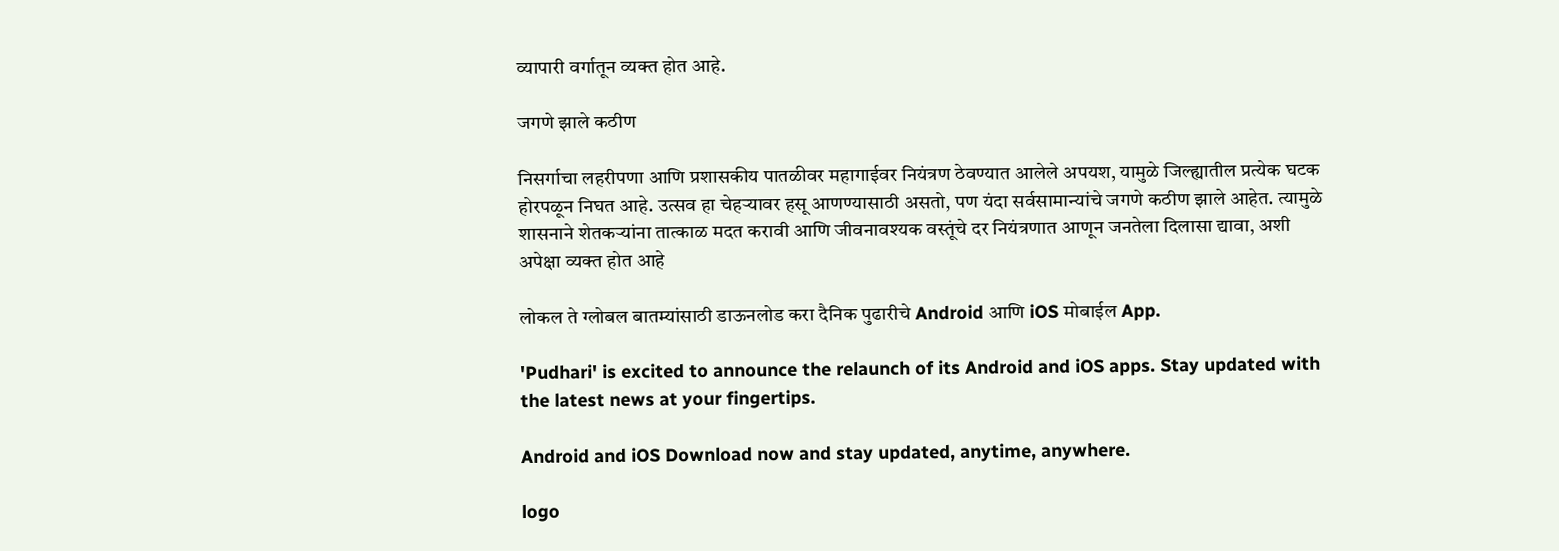व्यापारी वर्गातून व्यक्त होत आहे.

जगणे झाले कठीण

निसर्गाचा लहरीपणा आणि प्रशासकीय पातळीवर महागाईवर नियंत्रण ठेवण्यात आलेले अपयश, यामुळे जिल्ह्यातील प्रत्येक घटक होरपळून निघत आहे. उत्सव हा चेहऱ्यावर हसू आणण्यासाठी असतो, पण यंदा सर्वसामान्यांचे जगणे कठीण झाले आहेत. त्यामुळे शासनाने शेतकऱ्यांना तात्काळ मदत करावी आणि जीवनावश्यक वस्तूंचे दर नियंत्रणात आणून जनतेला दिलासा द्यावा, अशी अपेक्षा व्यक्त होत आहे

लोकल ते ग्लोबल बातम्यांसाठी डाऊनलोड करा दैनिक पुढारीचे Android आणि iOS मोबाईल App.

'Pudhari' is excited to announce the relaunch of its Android and iOS apps. Stay updated with the latest news at your fingertips.

Android and iOS Download now and stay updated, anytime, anywhere.

logo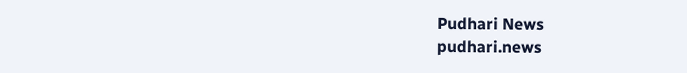Pudhari News
pudhari.news